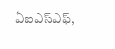ఏఐఎస్ఎఫ్,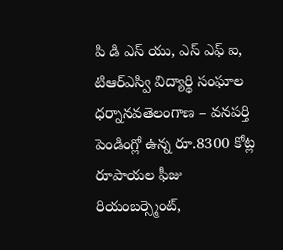పి డి ఎస్ యు, ఎస్ ఎఫ్ ఐ, టిఆర్ఎస్వి విద్యార్థి సంఘాల ధర్నానవతెలంగాణ – వనపర్తి పెండింగ్లో ఉన్న రూ.8300 కోట్ల రూపాయల ఫీజు రియంబర్స్మెంట్,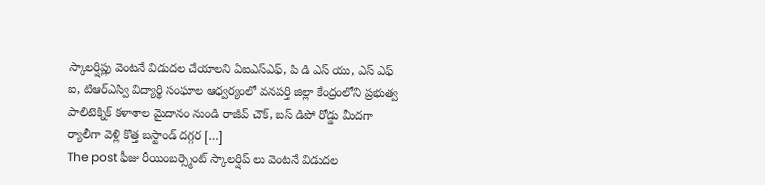స్కాలర్షిప్లు వెంటనే విడుదల చేయాలని ఏఐఎస్ఎఫ్, పి డి ఎస్ యు, ఎస్ ఎఫ్ ఐ, టిఆర్ఎస్వి విద్యార్థి సంఘాల ఆధ్వర్యంలో వనపర్తి జిల్లా కేంద్రంలోని ప్రభుత్వ పాలిటెక్నిక్ కళాశాల మైదానం నుండి రాజీవ్ చౌక్, బస్ డిపో రోడ్డు మీదగా ర్యాలీగా వెళ్లి కొత్త బస్టాండ్ దగ్గర […]
The post ఫీజు రీయింబర్స్మెంట్ స్కాలర్షిప్ లు వెంటనే విడుదల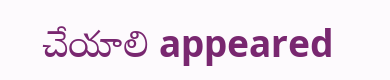చేయాలి appeared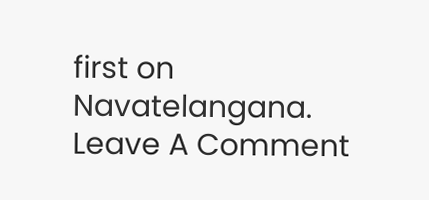first on Navatelangana.
Leave A Comment